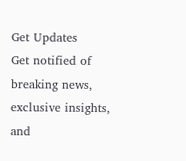Get Updates
Get notified of breaking news, exclusive insights, and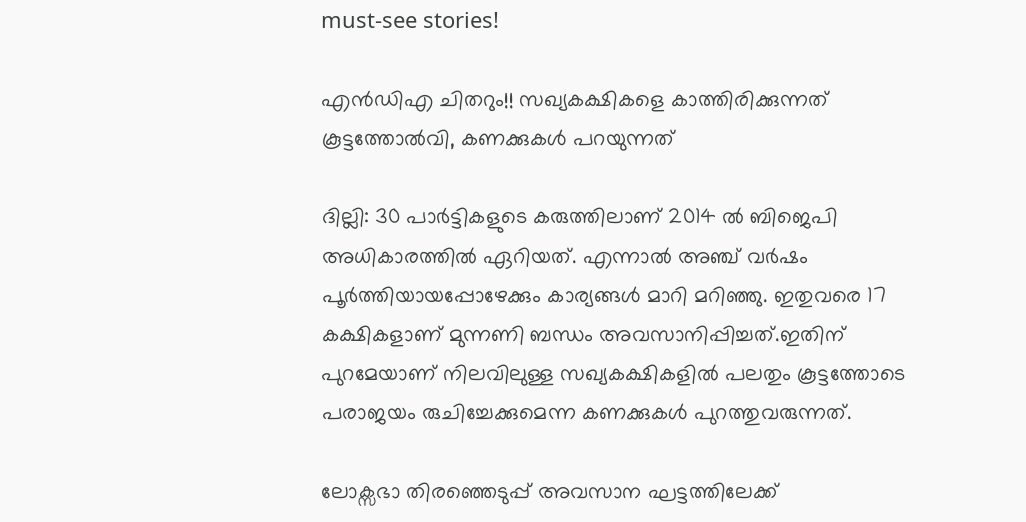must-see stories!

എന്‍ഡിഎ ചിതറും!! സഖ്യകക്ഷികളെ കാത്തിരിക്കുന്നത് കൂട്ടത്തോല്‍വി, കണക്കുകള്‍ പറയുന്നത്

ദില്ലി: 30 പാര്‍ട്ടികളുടെ കരുത്തിലാണ് 2014 ല്‍ ബിജെപി അധികാരത്തില്‍ ഏറിയത്. എന്നാല്‍ അഞ്ച് വര്‍ഷം പൂര്‍ത്തിയായപ്പോഴേക്കും കാര്യങ്ങള്‍ മാറി മറിഞ്ഞു. ഇതുവരെ 17 കക്ഷികളാണ് മുന്നണി ബന്ധം അവസാനിപ്പിച്ചത്.ഇതിന് പുറമേയാണ് നിലവിലുള്ള സഖ്യകക്ഷികളില്‍ പലതും കൂട്ടത്തോടെ പരാജയം രുചിച്ചേക്കുമെന്ന കണക്കുകള്‍ പുറത്തുവരുന്നത്.

ലോക്സഭാ തിരഞ്ഞെടുപ്പ് അവസാന ഘട്ടത്തിലേക്ക്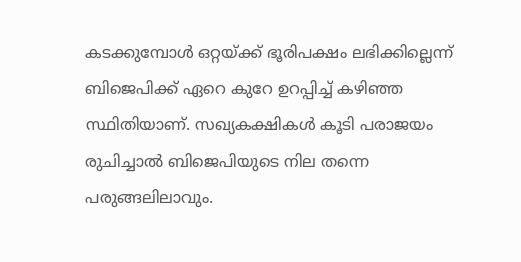കടക്കുമ്പോള്‍ ഒറ്റയ്ക്ക് ഭൂരിപക്ഷം ലഭിക്കില്ലെന്ന് ബിജെപിക്ക് ഏറെ കുറേ ഉറപ്പിച്ച് കഴിഞ്ഞ സ്ഥിതിയാണ്. സഖ്യകക്ഷികള്‍ കൂടി പരാജയം രുചിച്ചാല്‍ ബിജെപിയുടെ നില തന്നെ പരുങ്ങലിലാവും.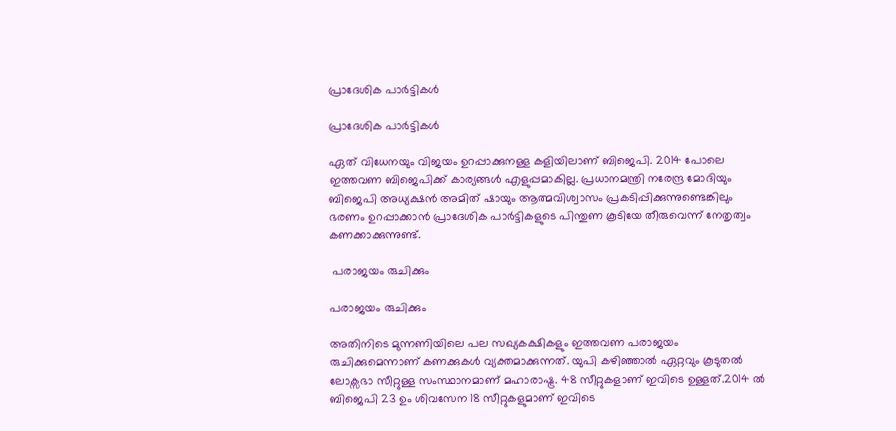പ്രാദേശിക പാര്‍ട്ടികള്‍

പ്രാദേശിക പാര്‍ട്ടികള്‍

ഏത് വിധേനയും വിജയം ഉറപ്പാക്കുനള്ള കളിയിലാണ് ബിജെപി. 2014 പോലെ ഇത്തവണ ബിജെപിക്ക് കാര്യങ്ങള്‍ എളുപ്പമാകില്ല. പ്രധാനമന്ത്രി നരേന്ദ്ര മോദിയും ബിജെപി അധ്യക്ഷന്‍ അമിത് ഷായും ആത്മവിശ്വാസം പ്രകടിപ്പിക്കുന്നുണ്ടെങ്കിലും ഭരണം ഉറപ്പാക്കാന്‍ പ്രാദേശിക പാര്‍ട്ടികളുടെ പിന്തുണ കൂടിയേ തീരുവെന്ന് നേതൃത്വം കണക്കാക്കുന്നുണ്ട്.

 പരാജയം രുചിക്കും

പരാജയം രുചിക്കും

അതിനിടെ മുന്നണിയിലെ പല സഖ്യകക്ഷികളും ഇത്തവണ പരാജയം രുചിക്കുമെന്നാണ് കണക്കുകള്‍ വ്യക്തമാക്കുന്നത്. യുപി കഴിഞ്ഞാല്‍ ഏറ്റവും കൂടുതല്‍ ലോക്സഭാ സീറ്റുള്ള സംസ്ഥാനമാണ് മഹാരാഷ്ട്ര. 48 സീറ്റുകളാണ് ഇവിടെ ഉള്ളത്.2014 ല്‍ ബിജെപി 23 ഉം ശിവസേന 18 സീറ്റുകളുമാണ് ഇവിടെ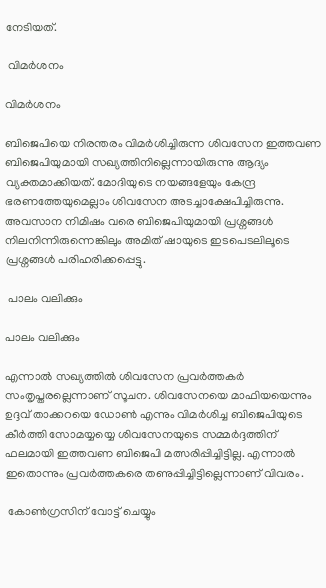നേടിയത്.

 വിമര്‍ശനം

വിമര്‍ശനം

ബിജെപിയെ നിരന്തരം വിമര്‍ശിച്ചിരുന്ന ശിവസേന ഇത്തവണ ബിജെപിയുമായി സഖ്യത്തിനില്ലെന്നായിരുന്നു ആദ്യം വ്യക്തമാക്കിയത്. മോദിയുടെ നയങ്ങളേയും കേന്ദ്ര ഭരണത്തേയുമെല്ലാം ശിവസേന അടച്ചാക്ഷേപിച്ചിരുന്നു. അവസാന നിമിഷം വരെ ബിജെപിയുമായി പ്രശ്നങ്ങള്‍ നിലനിന്നിരുന്നെങ്കിലും അമിത് ഷായുടെ ഇടപെടലിലൂടെ പ്രശ്നങ്ങള്‍ പരിഹരിക്കപ്പെട്ടു.

 പാലം വലിക്കും

പാലം വലിക്കും

എന്നാല്‍ സഖ്യത്തില്‍ ശിവസേന പ്രവര്‍ത്തകര്‍ സംതൃപ്തരല്ലെന്നാണ് സൂചന. ശിവസേനയെ മാഫിയയെന്നും ഉദ്ദവ് താക്കറയെ ഡോണ്‍ എന്നും വിമര്‍ശിച്ച ബിജെപിയുടെ കീര്‍ത്തി സോമയ്യയ്യെ ശിവസേനയുടെ സമ്മര്‍ദ്ദത്തിന് ഫലമായി ഇത്തവണ ബിജെപി മത്സരിപ്പിച്ചിട്ടില്ല. എന്നാല്‍ ഇതൊന്നും പ്രവര്‍ത്തകരെ തണുപ്പിച്ചിട്ടില്ലെന്നാണ് വിവരം.

 കോണ്‍ഗ്രസിന് വോട്ട് ചെയ്യും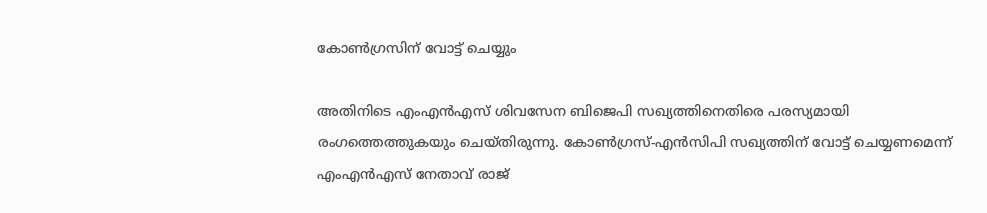കോണ്‍ഗ്രസിന് വോട്ട് ചെയ്യും

അതിനിടെ എംഎന്‍എസ് ശിവസേന ബിജെപി സഖ്യത്തിനെതിരെ പരസ്യമായി രംഗത്തെത്തുകയും ചെയ്തിരുന്നു. കോണ്‍ഗ്രസ്-എന്‍സിപി സഖ്യത്തിന് വോട്ട് ചെയ്യണമെന്ന് എംഎന്‍എസ് നേതാവ് രാജ്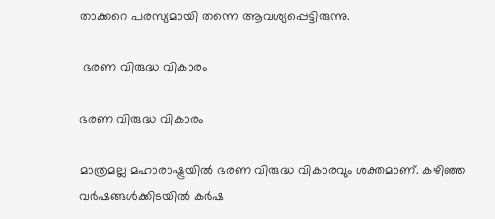താക്കറെ പരസ്യമായി തന്നെ ആവശ്യപ്പെട്ടിരുന്നു.

 ഭരണ വിരുദ്ധ വികാരം

ഭരണ വിരുദ്ധ വികാരം

മാത്രമല്ല മഹാരാഷ്ട്രയില്‍ ഭരണ വിരുദ്ധ വികാരവും ശക്തമാണ്. കഴിഞ്ഞ വര്‍ഷങ്ങള്‍ക്കിടയില്‍ കര്‍ഷ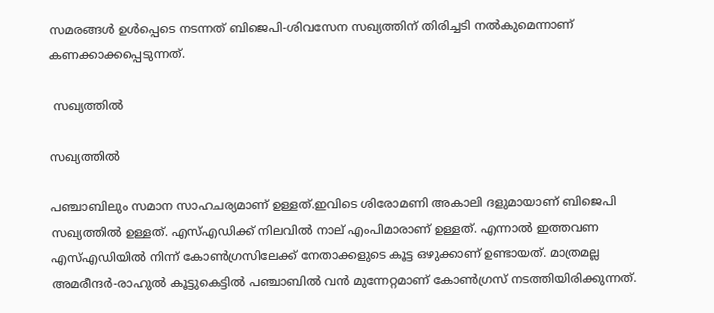സമരങ്ങള്‍ ഉള്‍പ്പെടെ നടന്നത് ബിജെപി-ശിവസേന സഖ്യത്തിന് തിരിച്ചടി നല്‍കുമെന്നാണ് കണക്കാക്കപ്പെടുന്നത്.

 സഖ്യത്തില്‍

സഖ്യത്തില്‍

പഞ്ചാബിലും സമാന സാഹചര്യമാണ് ഉള്ളത്.ഇവിടെ ശിരോമണി അകാലി ദളുമായാണ് ബിജെപി സഖ്യത്തില്‍ ഉള്ളത്. എസ്എഡിക്ക് നിലവില്‍ നാല് എംപിമാരാണ് ഉള്ളത്. എന്നാല്‍ ഇത്തവണ എസ്എഡിയില്‍ നിന്ന് കോണ്‍ഗ്രസിലേക്ക് നേതാക്കളുടെ കൂട്ട ഒഴുക്കാണ് ഉണ്ടായത്. മാത്രമല്ല അമരീന്ദര്‍-രാഹുല്‍ കൂട്ടുകെട്ടില്‍ പഞ്ചാബില്‍ വന്‍ മുന്നേറ്റമാണ് കോണ്‍ഗ്രസ് നടത്തിയിരിക്കുന്നത്.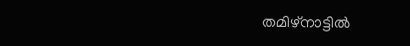തമിഴ്നാട്ടില്‍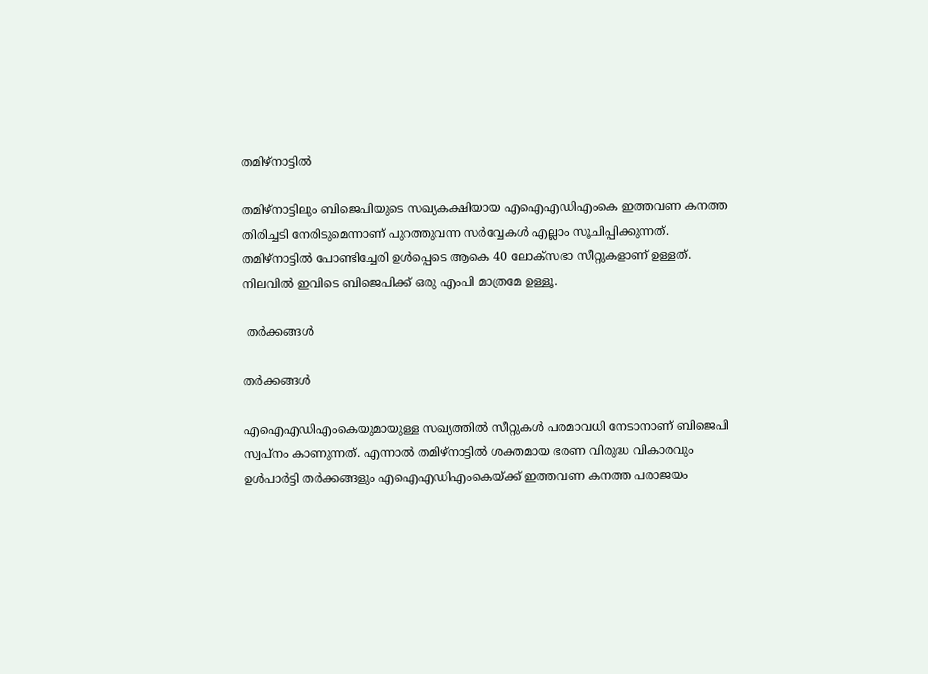തമിഴ്നാട്ടില്‍

തമിഴ്നാട്ടിലും ബിജെപിയുടെ സഖ്യകക്ഷിയായ എഐഎഡിഎംകെ ഇത്തവണ കനത്ത തിരിച്ചടി നേരിടുമെന്നാണ് പുറത്തുവന്ന സര്‍വ്വേകള്‍ എല്ലാം സൂചിപ്പിക്കുന്നത്. തമിഴ്നാട്ടില്‍ പോണ്ടിച്ചേരി ഉള്‍പ്പെടെ ആകെ 40 ലോക്സഭാ സീറ്റുകളാണ് ഉള്ളത്. നിലവില്‍ ഇവിടെ ബിജെപിക്ക് ഒരു എംപി മാത്രമേ ഉള്ളൂ.

 തര്‍ക്കങ്ങള്‍

തര്‍ക്കങ്ങള്‍

എഐഎഡിഎംകെയുമായുള്ള സഖ്യത്തില്‍ സീറ്റുകള്‍ പരമാവധി നേടാനാണ് ബിജെപി സ്വപ്നം കാണുന്നത്. എന്നാല്‍ തമിഴ്നാട്ടില്‍ ശക്തമായ ഭരണ വിരുദ്ധ വികാരവും ഉള്‍പാര്‍ട്ടി തര്‍ക്കങ്ങളും എഐഎഡിഎംകെയ്ക്ക് ഇത്തവണ കനത്ത പരാജയം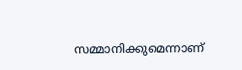സമ്മാനിക്കുമെന്നാണ്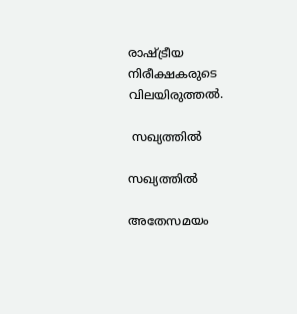രാഷ്ട്രീയ നിരീക്ഷകരുടെ വിലയിരുത്തല്‍.

 സഖ്യത്തില്‍

സഖ്യത്തില്‍

അതേസമയം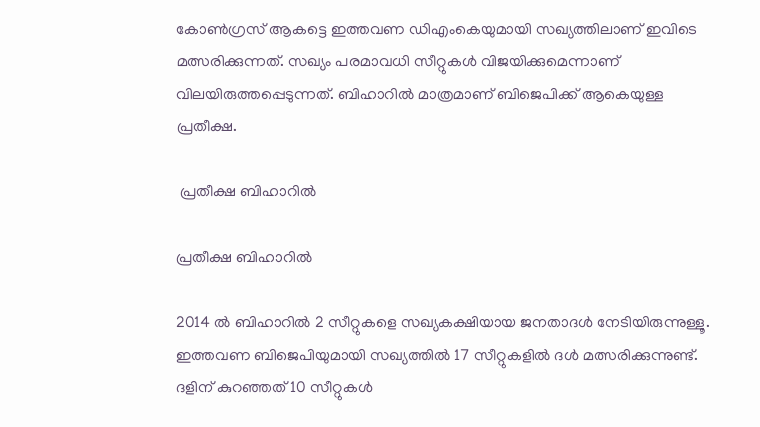കോണ്‍ഗ്രസ് ആകട്ടെ ഇത്തവണ ഡിഎംകെയുമായി സഖ്യത്തിലാണ് ഇവിടെ മത്സരിക്കുന്നത്. സഖ്യം പരമാവധി സീറ്റുകള്‍ വിജയിക്കുമെന്നാണ് വിലയിരുത്തപ്പെടുന്നത്. ബിഹാറില്‍ മാത്രമാണ് ബിജെപിക്ക് ആകെയുള്ള പ്രതീക്ഷ.

 പ്രതീക്ഷ ബിഹാറില്‍

പ്രതീക്ഷ ബിഹാറില്‍

2014 ല്‍ ബിഹാറില്‍ 2 സീറ്റുകളെ സഖ്യകക്ഷിയായ ജനതാദള്‍ നേടിയിരുന്നുള്ളൂ. ഇത്തവണ ബിജെപിയുമായി സഖ്യത്തില്‍ 17 സീറ്റുകളില്‍ ദള്‍ മത്സരിക്കുന്നുണ്ട്. ദളിന് കുറഞ്ഞത് 10 സീറ്റുകള്‍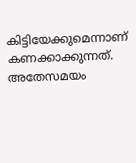കിട്ടിയേക്കുമെന്നാണ് കണക്കാക്കുന്നത്. അതേസമയം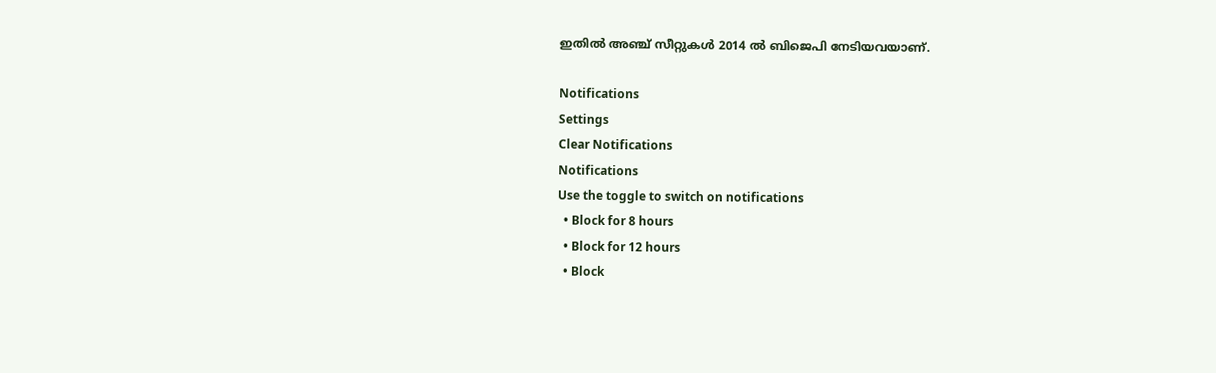ഇതില്‍ അഞ്ച് സീറ്റുകള്‍ 2014 ല്‍ ബിജെപി നേടിയവയാണ്.

Notifications
Settings
Clear Notifications
Notifications
Use the toggle to switch on notifications
  • Block for 8 hours
  • Block for 12 hours
  • Block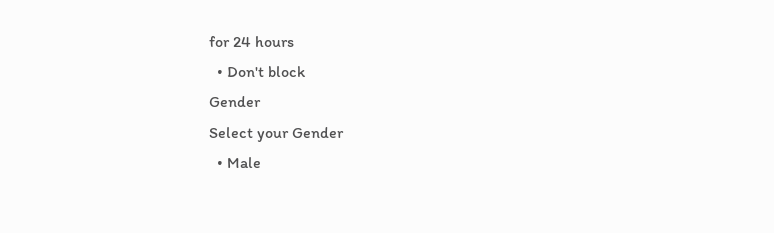for 24 hours
  • Don't block
Gender
Select your Gender
  • Male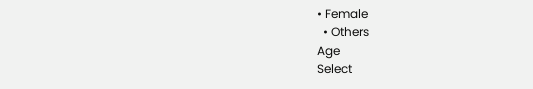• Female
  • Others
Age
Select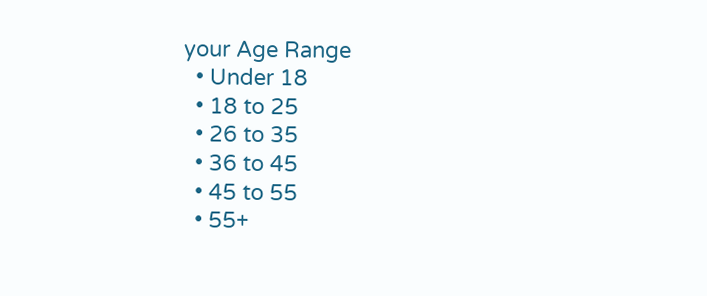your Age Range
  • Under 18
  • 18 to 25
  • 26 to 35
  • 36 to 45
  • 45 to 55
  • 55+